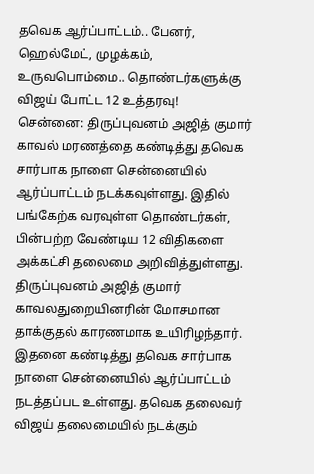தவெக ஆர்ப்பாட்டம்.. பேனர், ஹெல்மேட், முழக்கம், உருவபொம்மை.. தொண்டர்களுக்கு விஜய் போட்ட 12 உத்தரவு!
சென்னை: திருப்புவனம் அஜித் குமார் காவல் மரணத்தை கண்டித்து தவெக சார்பாக நாளை சென்னையில் ஆர்ப்பாட்டம் நடக்கவுள்ளது. இதில் பங்கேற்க வரவுள்ள தொண்டர்கள், பின்பற்ற வேண்டிய 12 விதிகளை அக்கட்சி தலைமை அறிவித்துள்ளது.
திருப்புவனம் அஜித் குமார் காவலதுறையினரின் மோசமான தாக்குதல் காரணமாக உயிரிழந்தார். இதனை கண்டித்து தவெக சார்பாக நாளை சென்னையில் ஆர்ப்பாட்டம் நடத்தப்பட உள்ளது. தவெக தலைவர் விஜய் தலைமையில் நடக்கும்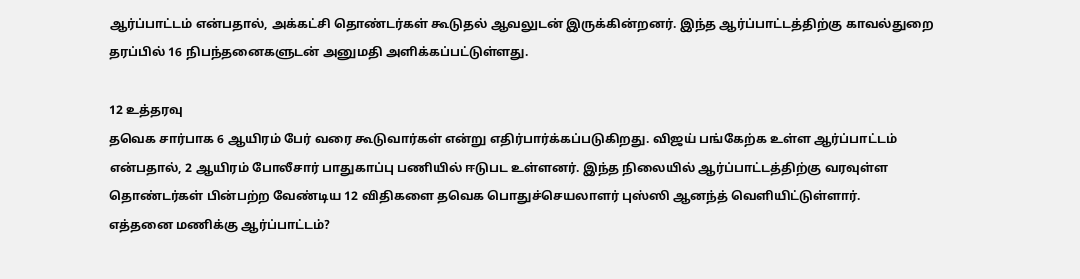ஆர்ப்பாட்டம் என்பதால், அக்கட்சி தொண்டர்கள் கூடுதல் ஆவலுடன் இருக்கின்றனர். இந்த ஆர்ப்பாட்டத்திற்கு காவல்துறை தரப்பில் 16 நிபந்தனைகளுடன் அனுமதி அளிக்கப்பட்டுள்ளது.

12 உத்தரவு
தவெக சார்பாக 6 ஆயிரம் பேர் வரை கூடுவார்கள் என்று எதிர்பார்க்கப்படுகிறது. விஜய் பங்கேற்க உள்ள ஆர்ப்பாட்டம் என்பதால், 2 ஆயிரம் போலீசார் பாதுகாப்பு பணியில் ஈடுபட உள்ளனர். இந்த நிலையில் ஆர்ப்பாட்டத்திற்கு வரவுள்ள தொண்டர்கள் பின்பற்ற வேண்டிய 12 விதிகளை தவெக பொதுச்செயலாளர் புஸ்ஸி ஆனந்த் வெளியிட்டுள்ளார்.
எத்தனை மணிக்கு ஆர்ப்பாட்டம்?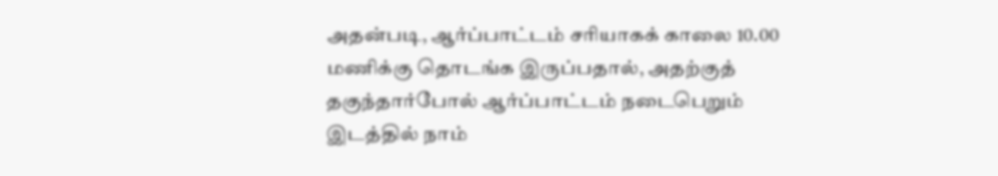அதன்படி, ஆர்ப்பாட்டம் சரியாகக் காலை 10.00 மணிக்கு தொடங்க இருப்பதால், அதற்குத் தகுந்தார்போல் ஆர்ப்பாட்டம் நடைபெறும் இடத்தில் நாம்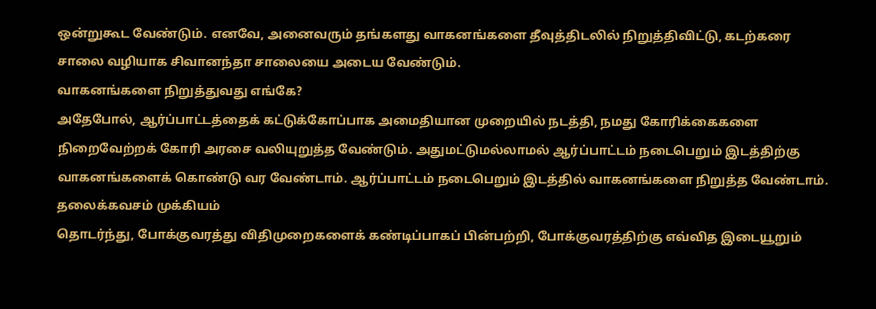ஒன்றுகூட வேண்டும். எனவே, அனைவரும் தங்களது வாகனங்களை தீவுத்திடலில் நிறுத்திவிட்டு, கடற்கரை சாலை வழியாக சிவானந்தா சாலையை அடைய வேண்டும்.
வாகனங்களை நிறுத்துவது எங்கே?
அதேபோல், ஆர்ப்பாட்டத்தைக் கட்டுக்கோப்பாக அமைதியான முறையில் நடத்தி, நமது கோரிக்கைகளை நிறைவேற்றக் கோரி அரசை வலியுறுத்த வேண்டும். அதுமட்டுமல்லாமல் ஆர்ப்பாட்டம் நடைபெறும் இடத்திற்கு வாகனங்களைக் கொண்டு வர வேண்டாம். ஆர்ப்பாட்டம் நடைபெறும் இடத்தில் வாகனங்களை நிறுத்த வேண்டாம்.
தலைக்கவசம் முக்கியம்
தொடர்ந்து, போக்குவரத்து விதிமுறைகளைக் கண்டிப்பாகப் பின்பற்றி, போக்குவரத்திற்கு எவ்வித இடையூறும்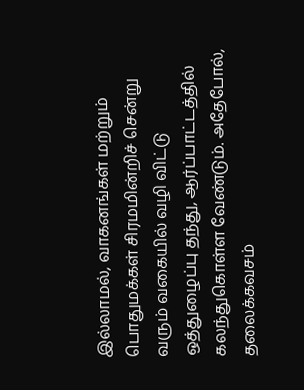இல்லாமல், வாகனங்கள் மற்றும் பொதுமக்கள் சிரமமின்றிச் சென்று வரும் வகையில் வழி விட்டு ஒத்துழைப்பு தந்து, ஆர்ப்பாட்டத்தில் கலந்துகொள்ள வேண்டும். அதேபோல், தலைக்கவசம்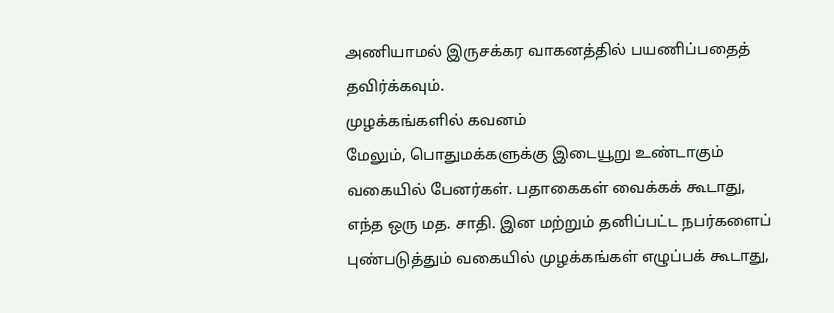அணியாமல் இருசக்கர வாகனத்தில் பயணிப்பதைத் தவிர்க்கவும்.
முழக்கங்களில் கவனம்
மேலும், பொதுமக்களுக்கு இடையூறு உண்டாகும் வகையில் பேனர்கள். பதாகைகள் வைக்கக் கூடாது, எந்த ஒரு மத. சாதி. இன மற்றும் தனிப்பட்ட நபர்களைப் புண்படுத்தும் வகையில் முழக்கங்கள் எழுப்பக் கூடாது,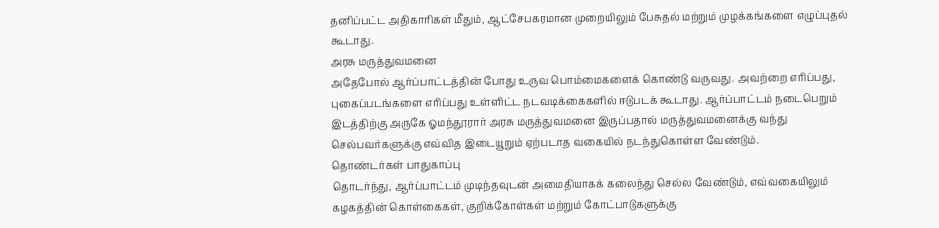தனிப்பட்ட அதிகாரிகள் மீதும், ஆட்சேபகரமான முறையிலும் பேசுதல் மற்றும் முழக்கங்களை எழுப்புதல் கூடாது.
அரசு மருத்துவமனை
அதேபோல் ஆர்ப்பாட்டத்தின் போது உருவ பொம்மைகளைக் கொண்டு வருவது. அவற்றை எரிப்பது, புகைப்படங்களை எரிப்பது உள்ளிட்ட நடவடிக்கைகளில் ஈடுபடக் கூடாது. ஆர்ப்பாட்டம் நடைபெறும் இடத்திற்கு அருகே ஓமந்தூரார் அரசு மருத்துவமனை இருப்பதால் மருத்துவமனைக்கு வந்து செல்பவர்களுக்கு எவ்வித இடையூறும் ஏற்படாத வகையில் நடந்துகொள்ள வேண்டும்.
தொண்டர்கள் பாதுகாப்பு
தொடர்ந்து, ஆர்ப்பாட்டம் முடிந்தவுடன் அமைதியாகக் கலைந்து செல்ல வேண்டும், எவ்வகையிலும் கழகத்தின் கொள்கைகள், குறிக்கோள்கள் மற்றும் கோட்பாடுகளுக்கு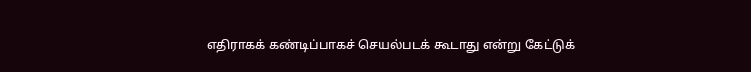எதிராகக் கண்டிப்பாகச் செயல்படக் கூடாது என்று கேட்டுக்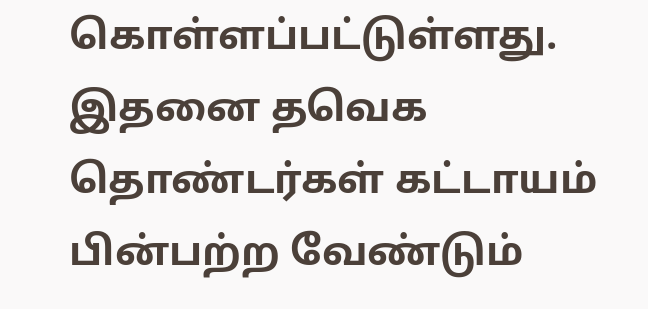கொள்ளப்பட்டுள்ளது. இதனை தவெக தொண்டர்கள் கட்டாயம் பின்பற்ற வேண்டும்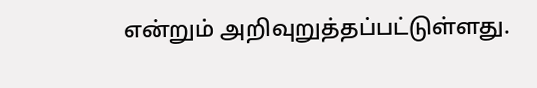என்றும் அறிவுறுத்தப்பட்டுள்ளது.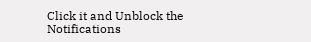Click it and Unblock the Notifications